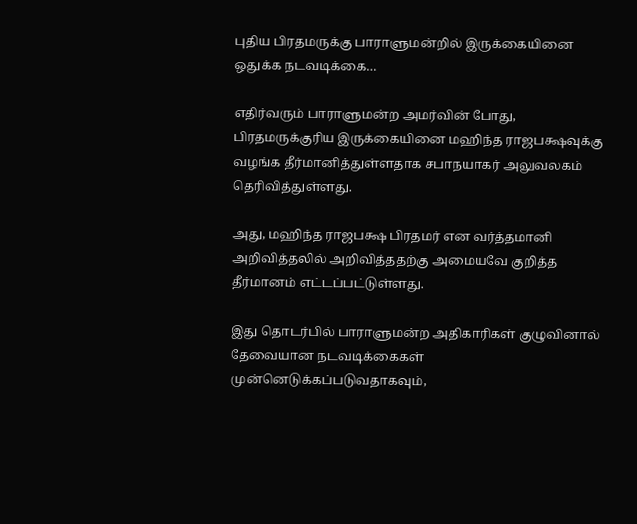புதிய பிரதமருக்கு பாராளுமன்றில் இருக்கையினை ஒதுக்க நடவடிக்கை…

எதிர்வரும் பாராளுமன்ற அமர்வின் போது, பிரதமருக்குரிய இருக்கையினை மஹிந்த ராஜபக்ஷவுக்கு வழங்க தீர்மானித்துள்ளதாக சபாநயாகர் அலுவலகம் தெரிவித்துள்ளது.

அது, மஹிந்த ராஜபக்ஷ பிரதமர் என வர்த்தமானி அறிவித்தலில் அறிவித்ததற்கு அமையவே குறித்த தீர்மானம் எட்டப்பட்டுள்ளது.

இது தொடர்பில் பாராளுமன்ற அதிகாரிகள் குழுவினால் தேவையான நடவடிக்கைகள் முன்னெடுக்கப்படுவதாகவும்,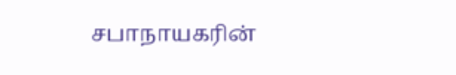சபாநாயகரின்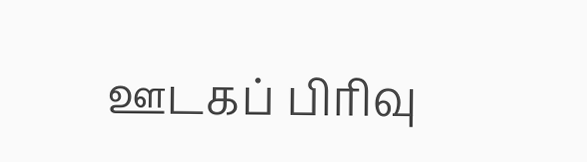ஊடகப் பிரிவு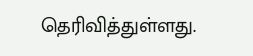தெரிவித்துள்ளது.